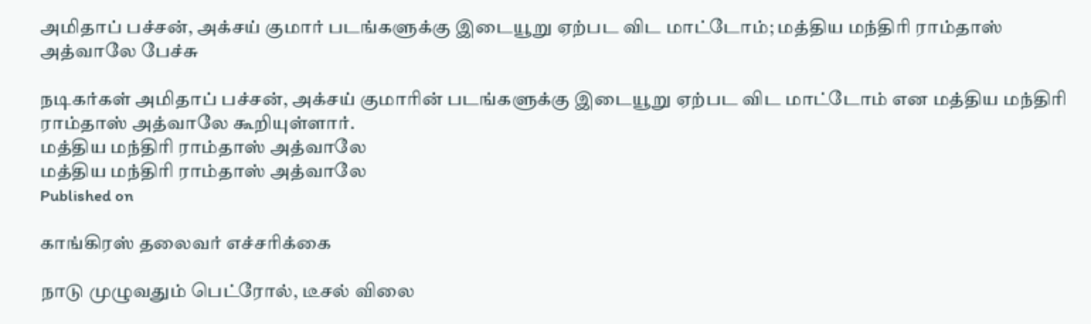அமிதாப் பச்சன், அக்சய் குமார் படங்களுக்கு இடையூறு ஏற்பட விட மாட்டோம்; மத்திய மந்திரி ராம்தாஸ் அத்வாலே பேச்சு

நடிகர்கள் அமிதாப் பச்சன், அக்சய் குமாரின் படங்களுக்கு இடையூறு ஏற்பட விட மாட்டோம் என மத்திய மந்திரி ராம்தாஸ் அத்வாலே கூறியுள்ளார்.
மத்திய மந்திரி ராம்தாஸ் அத்வாலே
மத்திய மந்திரி ராம்தாஸ் அத்வாலே
Published on

காங்கிரஸ் தலைவர் எச்சரிக்கை

நாடு முழுவதும் பெட்ரோல், டீசல் விலை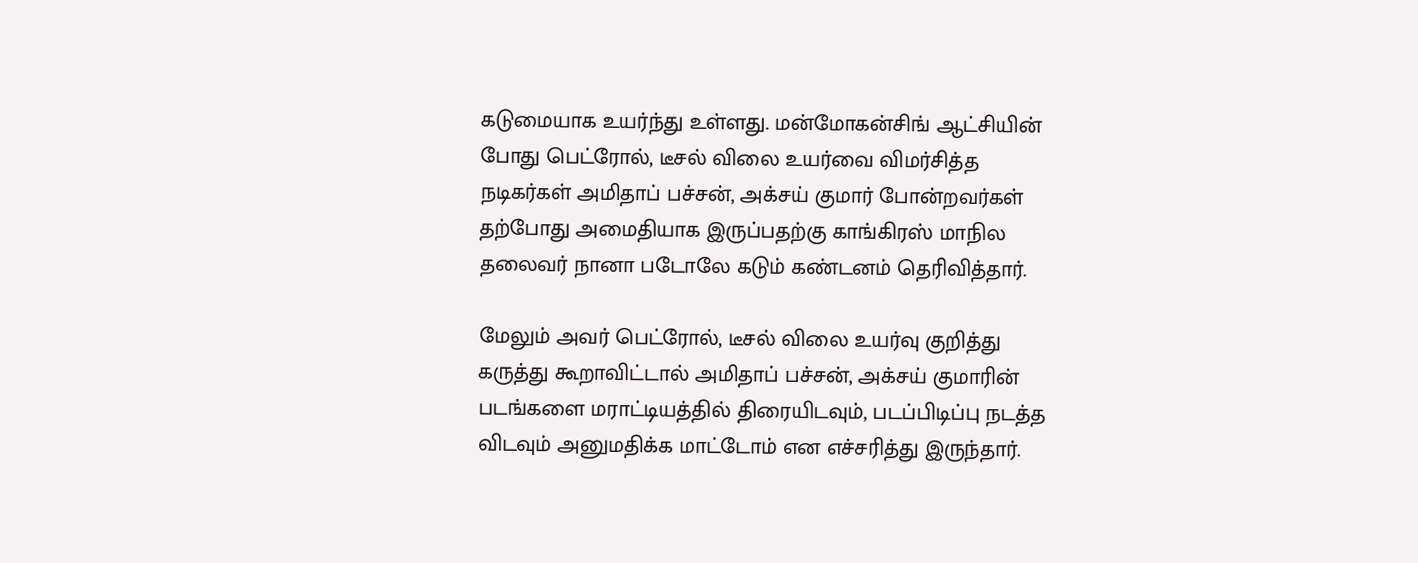கடுமையாக உயர்ந்து உள்ளது. மன்மோகன்சிங் ஆட்சியின் போது பெட்ரோல், டீசல் விலை உயர்வை விமர்சித்த நடிகர்கள் அமிதாப் பச்சன், அக்சய் குமார் போன்றவர்கள் தற்போது அமைதியாக இருப்பதற்கு காங்கிரஸ் மாநில தலைவர் நானா படோலே கடும் கண்டனம் தெரிவித்தார்.

மேலும் அவர் பெட்ரோல், டீசல் விலை உயர்வு குறித்து கருத்து கூறாவிட்டால் அமிதாப் பச்சன், அக்சய் குமாரின் படங்களை மராட்டியத்தில் திரையிடவும், படப்பிடிப்பு நடத்த விடவும் அனுமதிக்க மாட்டோம் என எச்சரித்து இருந்தார்.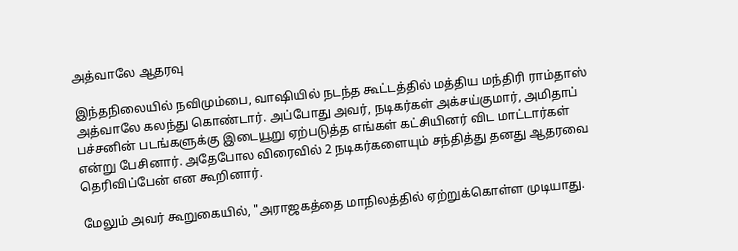அத்வாலே ஆதரவு

இந்தநிலையில் நவிமும்பை, வாஷியில் நடந்த கூட்டத்தில் மத்திய மந்திரி ராம்தாஸ் அத்வாலே கலந்து கொண்டார். அப்போது அவர், நடிகர்கள் அக்சய்குமார், அமிதாப் பச்சனின் படங்களுக்கு இடையூறு ஏற்படுத்த எங்கள் கட்சியினர் விட மாட்டார்கள் என்று பேசினார். அதேபோல விரைவில் 2 நடிகர்களையும் சந்தித்து தனது ஆதரவை தெரிவிப்பேன் என கூறினார்.

மேலும் அவர் கூறுகையில், "அராஜகத்தை மாநிலத்தில் ஏற்றுக்கொள்ள முடியாது.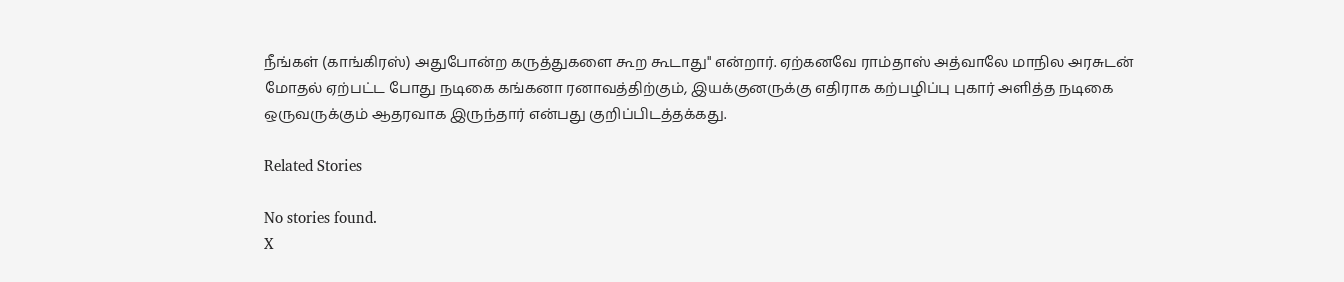நீங்கள் (காங்கிரஸ்) அதுபோன்ற கருத்துகளை கூற கூடாது" என்றார். ஏற்கனவே ராம்தாஸ் அத்வாலே மாநில அரசுடன் மோதல் ஏற்பட்ட போது நடிகை கங்கனா ரனாவத்திற்கும், இயக்குனருக்கு எதிராக கற்பழிப்பு புகார் அளித்த நடிகை ஒருவருக்கும் ஆதரவாக இருந்தார் என்பது குறிப்பிடத்தக்கது.

Related Stories

No stories found.
X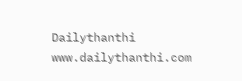Dailythanthi
www.dailythanthi.com